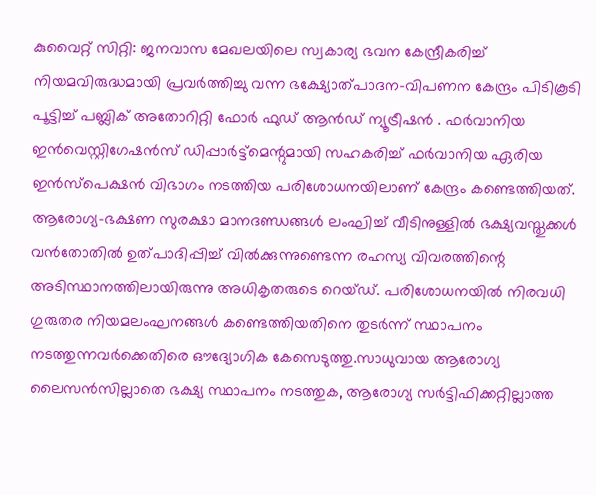കുവൈറ്റ് സിറ്റി: ജനവാസ മേഖലയിലെ സ്വകാര്യ ഭവന കേന്ദ്രീകരിച്ച് നിയമവിരുദ്ധമായി പ്രവർത്തിച്ചു വന്ന ഭക്ഷ്യോത്പാദന-വിപണന കേന്ദ്രം പിടികൂടി പൂട്ടിച്ച് പബ്ലിക് അതോറിറ്റി ഫോർ ഫുഡ് ആൻഡ് ന്യൂട്രീഷൻ . ഫർവാനിയ ഇൻവെസ്റ്റിഗേഷൻസ് ഡിപ്പാർട്ട്മെന്റുമായി സഹകരിച്ച് ഫർവാനിയ ഏരിയ ഇൻസ്പെക്ഷൻ വിഭാഗം നടത്തിയ പരിശോധനയിലാണ് കേന്ദ്രം കണ്ടെത്തിയത്.
ആരോഗ്യ-ഭക്ഷണ സുരക്ഷാ മാനദണ്ഡങ്ങൾ ലംഘിച്ച് വീടിനുള്ളിൽ ഭക്ഷ്യവസ്തുക്കൾ വൻതോതിൽ ഉത്പാദിപ്പിച്ച് വിൽക്കുന്നുണ്ടെന്ന രഹസ്യ വിവരത്തിന്റെ അടിസ്ഥാനത്തിലായിരുന്നു അധികൃതരുടെ റെയ്ഡ്. പരിശോധനയിൽ നിരവധി ഗുരുതര നിയമലംഘനങ്ങൾ കണ്ടെത്തിയതിനെ തുടർന്ന് സ്ഥാപനം നടത്തുന്നവർക്കെതിരെ ഔദ്യോഗിക കേസെടുത്തു.സാധുവായ ആരോഗ്യ ലൈസൻസില്ലാതെ ഭക്ഷ്യ സ്ഥാപനം നടത്തുക, ആരോഗ്യ സർട്ടിഫിക്കറ്റില്ലാത്ത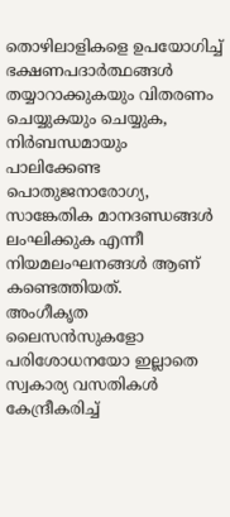തൊഴിലാളികളെ ഉപയോഗിച്ച് ഭക്ഷണപദാർത്ഥങ്ങൾ തയ്യാറാക്കുകയും വിതരണം ചെയ്യുകയും ചെയ്യുക, നിർബന്ധമായും പാലിക്കേണ്ട പൊതുജനാരോഗ്യ, സാങ്കേതിക മാനദണ്ഡങ്ങൾ ലംഘിക്കുക എന്നീ നിയമലംഘനങ്ങൾ ആണ് കണ്ടെത്തിയത്.
അംഗീകൃത ലൈസൻസുകളോ പരിശോധനയോ ഇല്ലാതെ സ്വകാര്യ വസതികൾ കേന്ദ്രീകരിച്ച്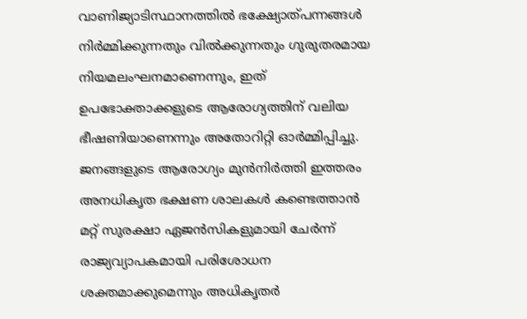വാണിജ്യാടിസ്ഥാനത്തിൽ ഭക്ഷ്യോത്പന്നങ്ങൾ നിർമ്മിക്കുന്നതും വിൽക്കുന്നതും ഗുരുതരമായ നിയമലംഘനമാണെന്നും, ഇത് ഉപഭോക്താക്കളുടെ ആരോഗ്യത്തിന് വലിയ ഭീഷണിയാണെന്നും അതോറിറ്റി ഓർമ്മിപ്പിച്ചു. ജനങ്ങളുടെ ആരോഗ്യം മുൻനിർത്തി ഇത്തരം അനധികൃത ഭക്ഷണ ശാലകൾ കണ്ടെത്താൻ മറ്റ് സുരക്ഷാ ഏജൻസികളുമായി ചേർന്ന് രാജ്യവ്യാപകമായി പരിശോധന ശക്തമാക്കുമെന്നും അധികൃതർ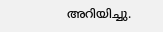അറിയിച്ചു.